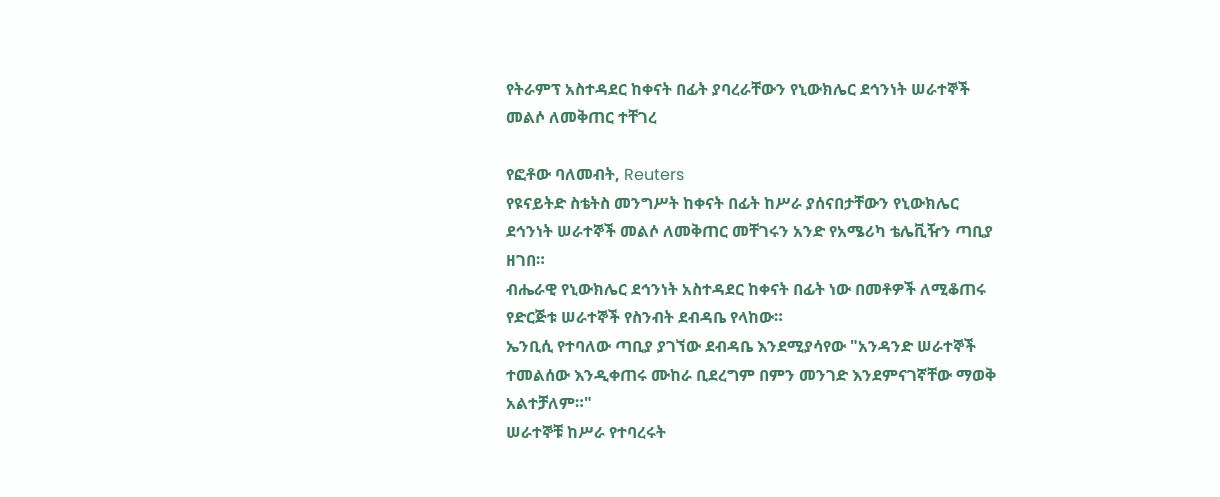የትራምፕ አስተዳደር ከቀናት በፊት ያባረራቸውን የኒውክሌር ደኅንነት ሠራተኞች መልሶ ለመቅጠር ተቸገረ

የፎቶው ባለመብት, Reuters
የዩናይትድ ስቴትስ መንግሥት ከቀናት በፊት ከሥራ ያሰናበታቸውን የኒውክሌር ደኅንነት ሠራተኞች መልሶ ለመቅጠር መቸገሩን አንድ የአሜሪካ ቴሌቪዥን ጣቢያ ዘገበ።
ብሔራዊ የኒውክሌር ደኅንነት አስተዳደር ከቀናት በፊት ነው በመቶዎች ለሚቆጠሩ የድርጅቱ ሠራተኞች የስንብት ደብዳቤ የላከው።
ኤንቢሲ የተባለው ጣቢያ ያገኘው ደብዳቤ እንደሚያሳየው "አንዳንድ ሠራተኞች ተመልሰው እንዲቀጠሩ ሙከራ ቢደረግም በምን መንገድ እንደምናገኛቸው ማወቅ አልተቻለም።"
ሠራተኞቹ ከሥራ የተባረሩት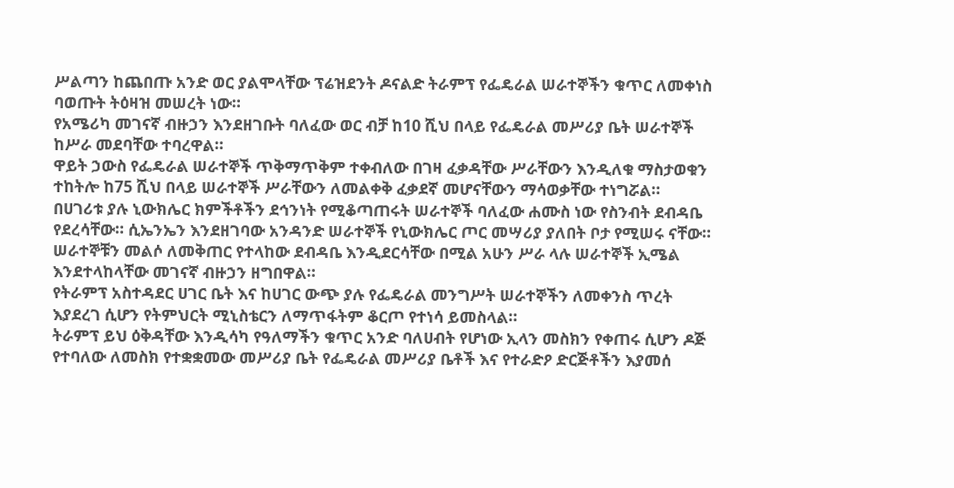ሥልጣን ከጨበጡ አንድ ወር ያልሞላቸው ፕሬዝደንት ዶናልድ ትራምፕ የፌዴራል ሠራተኞችን ቁጥር ለመቀነስ ባወጡት ትዕዛዝ መሠረት ነው።
የአሜሪካ መገናኛ ብዙኃን እንደዘገቡት ባለፈው ወር ብቻ ከ10 ሺህ በላይ የፌዴራል መሥሪያ ቤት ሠራተኞች ከሥራ መደባቸው ተባረዋል።
ዋይት ኃውስ የፌዴራል ሠራተኞች ጥቅማጥቅም ተቀብለው በገዛ ፈቃዳቸው ሥራቸውን እንዲለቁ ማስታወቁን ተከትሎ ከ75 ሺህ በላይ ሠራተኞች ሥራቸውን ለመልቀቅ ፈቃደኛ መሆናቸውን ማሳወቃቸው ተነግሯል።
በሀገሪቱ ያሉ ኒውክሌር ክምችቶችን ደኅንነት የሚቆጣጠሩት ሠራተኞች ባለፈው ሐሙስ ነው የስንብት ደብዳቤ የደረሳቸው። ሲኤንኤን እንደዘገባው አንዳንድ ሠራተኞች የኒውክሌር ጦር መሣሪያ ያለበት ቦታ የሚሠሩ ናቸው።
ሠራተኞቹን መልሶ ለመቅጠር የተላከው ደብዳቤ እንዲደርሳቸው በሚል አሁን ሥራ ላሉ ሠራተኞች ኢሜል እንደተላከላቸው መገናኛ ብዙኃን ዘግበዋል።
የትራምፕ አስተዳደር ሀገር ቤት እና ከሀገር ውጭ ያሉ የፌዴራል መንግሥት ሠራተኞችን ለመቀንስ ጥረት እያደረገ ሲሆን የትምህርት ሚኒስቴርን ለማጥፋትም ቆርጦ የተነሳ ይመስላል።
ትራምፕ ይህ ዕቅዳቸው እንዲሳካ የዓለማችን ቁጥር አንድ ባለሀብት የሆነው ኢላን መስክን የቀጠሩ ሲሆን ዶጅ የተባለው ለመስክ የተቋቋመው መሥሪያ ቤት የፌዴራል መሥሪያ ቤቶች እና የተራድዖ ድርጅቶችን እያመሰ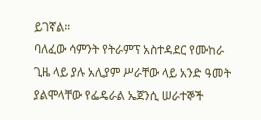ይገኛል።
ባለፈው ሳምንት የትራምፕ አስተዳደር የሙከራ ጊዜ ላይ ያሉ አሊያም ሥራቸው ላይ አንድ ዓመት ያልሞላቸው የፌዴራል ኤጀንሲ ሠራተኞች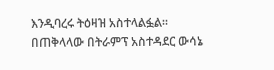እንዲባረሩ ትዕዛዝ አስተላልፏል።
በጠቅላላው በትራምፕ አስተዳደር ውሳኔ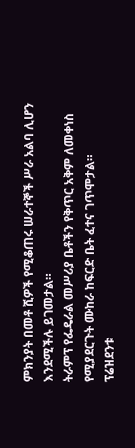ምክንያት በመቶ ሺዎች የሚቆጠሩ ሠራተኞች ሥራ አልባ ሊሆን እንደሚችሉ ይገመታል።
ትራምፕ የፌዴራል መሥሪያ ቤቶችን የቅጥር አቅም ለመቀነስ የሚያደርጉት ሙከራ ከፍርድ ቤት ፈተና ገጥሞታል።
ፕሬዝደንቱ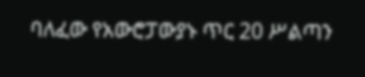ባለፈው የአውሮፓውያኑ ጥር 20 ሥልጣን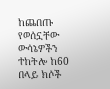ከጨበጡ የወሰኗቸው ውሳኔዎችን ተከትሎ ከ60 በላይ ክሶች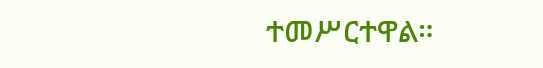ተመሥርተዋል።